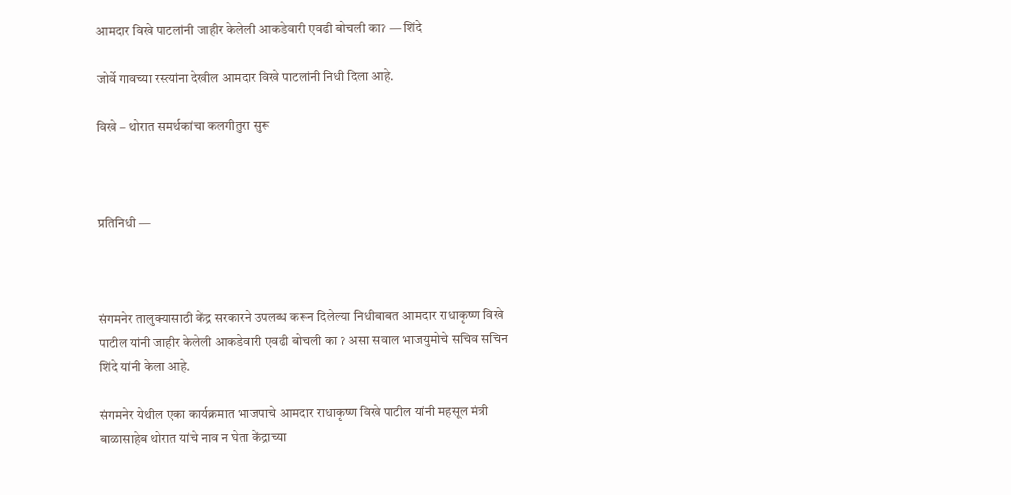आमदार विखे पाटलांनी जाहीर केलेली आकडेवारी एवढी बोचली काॽ — शिंदे

जोर्वे गावच्या रस्त्यांना देखील आमदार विखे पाटलांनी निधी दिला आहे.

विखे – थोरात समर्थकांचा कलगीतुरा सुरू



प्रतिनिधी —



संगमनेर तालुक्यासाठी केंद्र सरकारने उपलब्ध करून दिलेल्या निधीबाबत आमदार राधाकृष्ण विखे पाटील यांनी जाहीर केलेली आकडेवारी एवढी बोचली का ॽ असा सवाल भाजयुमोचे सचिव सचिन शिंदे यांनी केला आहे.

संगमनेर येथील एका कार्यक्रमात भाजपाचे आमदार राधाकृष्ण विखे पाटील यांनी महसूल मंत्री बाळासाहेब थोरात यांचे नाव न घेता केंद्राच्या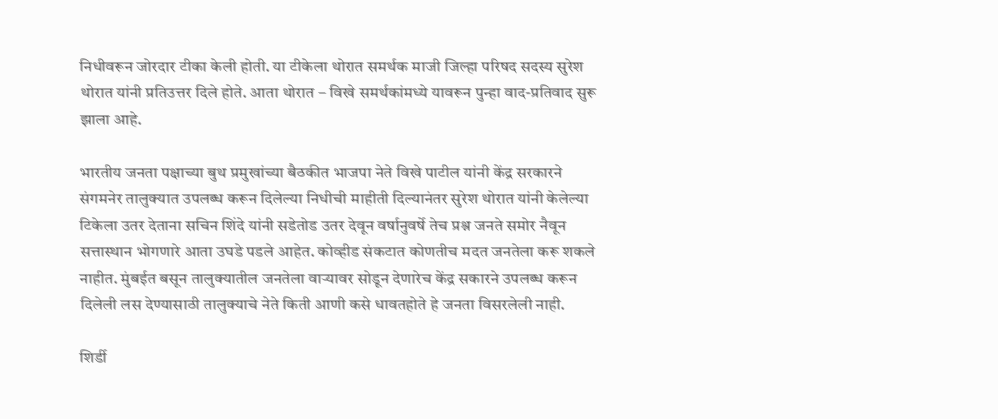निधीवरून जोरदार टीका केली होती. या टीकेला थोरात समर्थक माजी जिल्हा परिषद सदस्य सुरेश थोरात यांनी प्रतिउत्तर दिले होते. आता थोरात – विखे समर्थकांमध्ये यावरून पुन्हा वाद-प्रतिवाद सुरू झाला आहे.

भारतीय जनता पक्षाच्या बुथ प्रमुखांच्या बैठकीत भाजपा नेते विखे पाटील यांनी केंद्र सरकारने संगमनेर तालुक्यात उपलब्ध करून दिलेल्या निधीची माहीती दिल्यानंतर सुरेश थोरात यांनी केलेल्या टिकेला उतर देताना सचिन शिंदे यांनी सडेतोड उतर देवून वर्षानुवर्षे तेच प्रश्न जनते समोर नैवून सत्तास्थान भोगणारे आता उघडे पडले आहेत. कोव्हीड संकटात कोणतीच मदत जनतेला करू शकले नाहीत. मुंबईत बसून तालुक्यातील जनतेला वाऱ्यावर सोडून देणारेच केंद्र सकारने उपलब्ध करून दिलेली लस देण्यासाठी तालुक्याचे नेते किती आणी कसे धावतहोते हे जनता विसरलेली नाही.

शिर्डी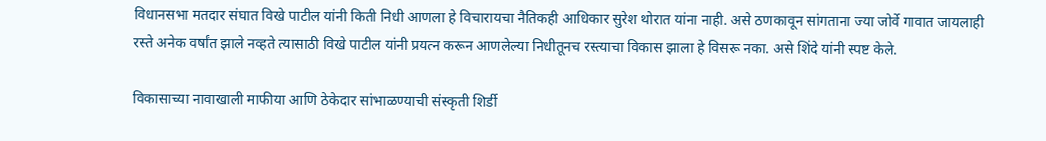विधानसभा मतदार संघात विखे पाटील यांनी किती निधी आणला हे विचारायचा नैतिकही आधिकार सुरेश थोरात यांना नाही. असे ठणकावून सांगताना ज्या जोर्वे गावात जायलाही रस्ते अनेक वर्षांत झाले नव्हते त्यासाठी विखे पाटील यांनी प्रयत्न करून आणलेल्या निधीतूनच रस्त्याचा विकास झाला हे विसरू नका. असे शिंदे यांनी स्पष्ट केले.

विकासाच्या नावाखाली माफीया आणि ठेकेदार सांभाळण्याची संस्कृती शिर्डी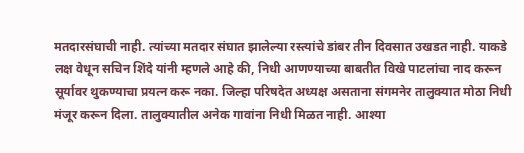मतदारसंघाची नाही. त्यांच्या मतदार संघात झालेल्या रस्त्यांचे डांबर तीन दिवसात उखडत नाही. याकडे लक्ष वेधून सचिन शिंदे यांनी म्हणले आहे की, निधी आणण्याच्या बाबतीत विखे पाटलांचा नाद करून सूर्यावर थुकण्याचा प्रयत्न करू नका. जिल्हा परिषदेत अध्यक्ष असताना संगमनेर तालुक्यात मोठा निधी मंजूर करून दिला. तालुक्यातील अनेक गावांना निधी मिळत नाही. आश्या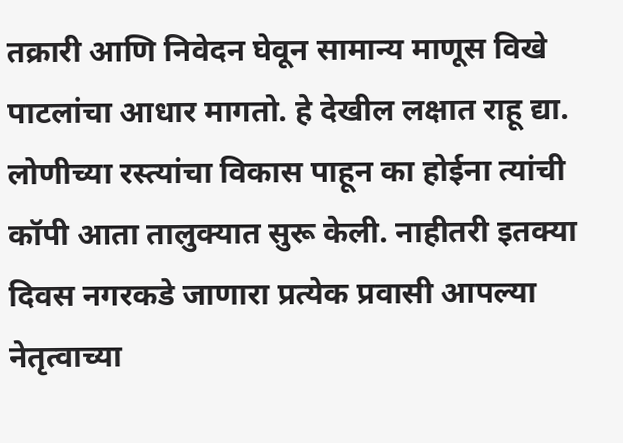तक्रारी आणि निवेदन घेवून सामान्य माणूस विखे पाटलांचा आधार मागतो. हे देखील लक्षात राहू द्या. लोणीच्या रस्त्यांचा विकास पाहून का होईना त्यांची कॉपी आता तालुक्यात सुरू केली. नाहीतरी इतक्या दिवस नगरकडे जाणारा प्रत्येक प्रवासी आपल्या नेतृत्वाच्या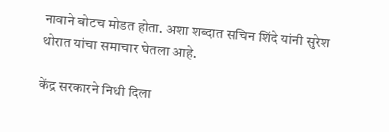नावाने बोटच मोडत होता. अशा शब्दात सचिन शिंदे यांनी सुरेश थोरात यांचा समाचार घेतला आहे.

केंद्र सरकारने निधी दिला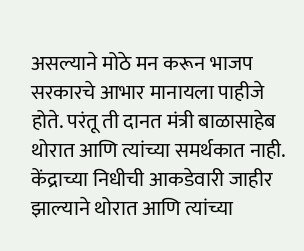असल्याने मोठे मन करून भाजप सरकारचे आभार मानायला पाहीजे होते. परंतू ती दानत मंत्री बाळासाहेब थोरात आणि त्यांच्या समर्थकात नाही. केंद्राच्या निधीची आकडेवारी जाहीर झाल्याने थोरात आणि त्यांच्या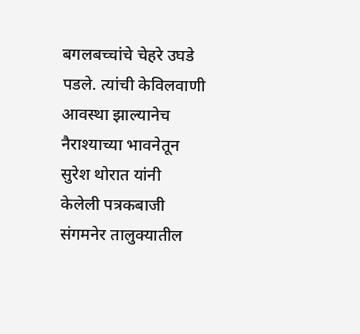बगलबच्चांचे चेहरे उघडे पडले. त्यांची केविलवाणी आवस्था झाल्यानेच नैराश्याच्या भावनेतून सुरेश थोरात यांनी केलेली पत्रकबाजी संगमनेर तालुक्यातील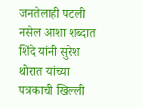जनतेलाही पटली नसेल आशा शब्दात शिंदे यांनी सुरेश थोरात यांच्या पत्रकाची खिल्ली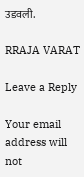उडवली.

RRAJA VARAT

Leave a Reply

Your email address will not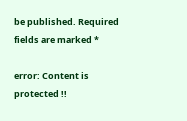be published. Required fields are marked *

error: Content is protected !!